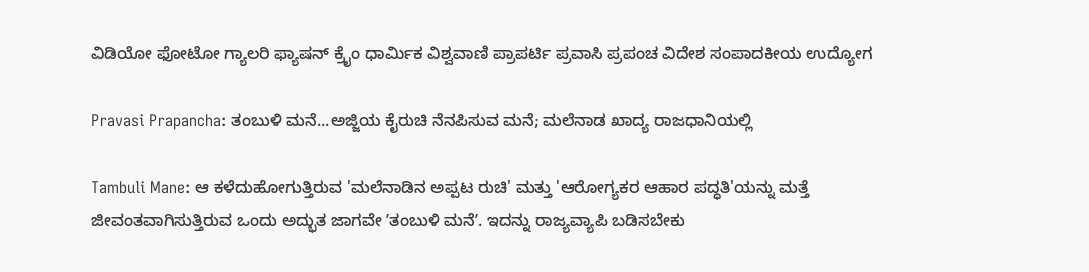ವಿಡಿಯೋ ಫೋಟೋ ಗ್ಯಾಲರಿ ಫ್ಯಾಷನ್ ಕ್ರೈಂ ಧಾರ್ಮಿಕ ವಿಶ್ವವಾಣಿ ಪ್ರಾಪರ್ಟಿ ಪ್ರವಾಸಿ ಪ್ರಪಂಚ ವಿದೇಶ ಸಂಪಾದಕೀಯ ಉದ್ಯೋಗ

Pravasi Prapancha: ತಂಬುಳಿ ಮನೆ...ಅಜ್ಜಿಯ ಕೈರುಚಿ ನೆನಪಿಸುವ ಮನೆ; ಮಲೆನಾಡ ಖಾದ್ಯ ರಾಜಧಾನಿಯಲ್ಲಿ

Tambuli Mane: ಆ ಕಳೆದುಹೋಗುತ್ತಿರುವ 'ಮಲೆನಾಡಿನ ಅಪ್ಪಟ ರುಚಿ' ಮತ್ತು 'ಆರೋಗ್ಯಕರ ಆಹಾರ ಪದ್ಧತಿ'ಯನ್ನು ಮತ್ತೆ ಜೀವಂತವಾಗಿಸುತ್ತಿರುವ ಒಂದು ಅದ್ಭುತ ಜಾಗವೇ ʼತಂಬುಳಿ ಮನೆʼ. ಇದನ್ನು ರಾಜ್ಯವ್ಯಾಪಿ ಬಡಿಸಬೇಕು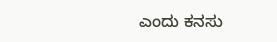ಎಂದು ಕನಸು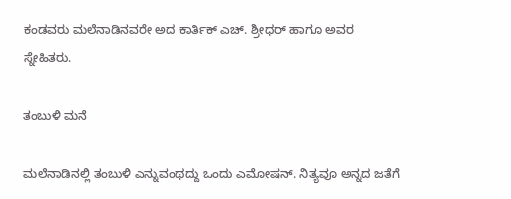ಕಂಡವರು ಮಲೆನಾಡಿನವರೇ ಅದ ಕಾರ್ತಿಕ್‌ ಎಚ್‌. ಶ್ರೀಧರ್‌ ಹಾಗೂ ಅವರ ಸ್ನೇಹಿತರು.

ತಂಬುಳಿ ಮನೆ

ಮಲೆನಾಡಿನಲ್ಲಿ ತಂಬುಳಿ ಎನ್ನುವಂಥದ್ದು ಒಂದು ಎಮೋಷನ್‌. ನಿತ್ಯವೂ ಅನ್ನದ ಜತೆಗೆ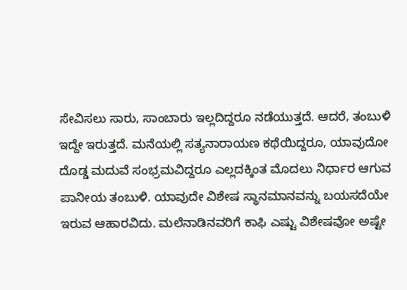ಸೇವಿಸಲು ಸಾರು, ಸಾಂಬಾರು ಇಲ್ಲದಿದ್ದರೂ ನಡೆಯುತ್ತದೆ. ಆದರೆ, ತಂಬುಳಿ ಇದ್ದೇ ಇರುತ್ತದೆ. ಮನೆಯಲ್ಲಿ ಸತ್ಯನಾರಾಯಣ ಕಥೆಯಿದ್ದರೂ, ಯಾವುದೋ ದೊಡ್ಡ ಮದುವೆ ಸಂಭ್ರಮವಿದ್ದರೂ ಎಲ್ಲದಕ್ಕಿಂತ ಮೊದಲು ನಿರ್ಧಾರ ಆಗುವ ಪಾನೀಯ ತಂಬುಳಿ. ಯಾವುದೇ ವಿಶೇಷ ಸ್ಥಾನಮಾನವನ್ನು ಬಯಸದೆಯೇ ಇರುವ ಆಹಾರವಿದು. ಮಲೆನಾಡಿನವರಿಗೆ ಕಾಫಿ ಎಷ್ಟು ವಿಶೇಷವೋ ಅಷ್ಟೇ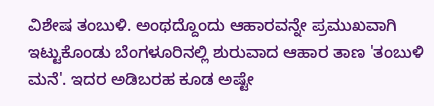ವಿಶೇಷ ತಂಬುಳಿ. ಅಂಥದ್ದೊಂದು ಆಹಾರವನ್ನೇ ಪ್ರಮುಖವಾಗಿ ಇಟ್ಟುಕೊಂಡು ಬೆಂಗಳೂರಿನಲ್ಲಿ ಶುರುವಾದ ಆಹಾರ ತಾಣ 'ತಂಬುಳಿ ಮನೆ'. ಇದರ ಅಡಿಬರಹ ಕೂಡ ಅಷ್ಟೇ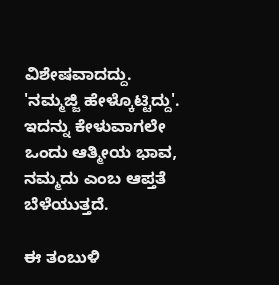ವಿಶೇಷವಾದದ್ದು. 'ನಮ್ಮಜ್ಜಿ ಹೇಳ್ಕೊಟ್ಟಿದ್ದು'. ಇದನ್ನು ಕೇಳುವಾಗಲೇ ಒಂದು ಆತ್ಮೀಯ ಭಾವ, ನಮ್ಮದು ಎಂಬ ಆಪ್ತತೆ ಬೆಳೆಯುತ್ತದೆ.

ಈ ತಂಬುಳಿ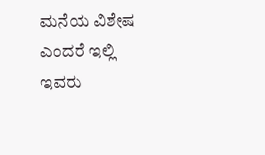ಮನೆಯ ವಿಶೇಷ ಎಂದರೆ ಇಲ್ಲಿ ಇವರು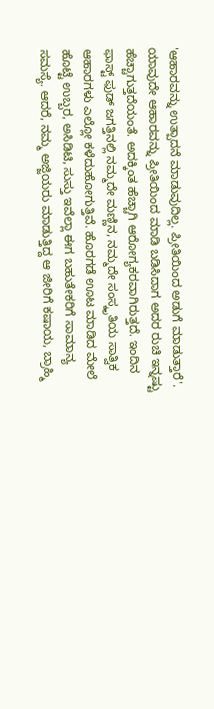'ಆಹಾರವನ್ನು ಉತ್ಪಾದನೆ ಮಾಡುವುದಿಲ್ಲ. ಪ್ರೀತಿಯಿಂದ ಅಡುಗೆ ಮಾಡುತ್ತಾರೆ'. ಯಾವುದೇ ಆಹಾರವನ್ನು ಪ್ರೀತಿಯಿಂದ ಮಾಡಿ ಬಡಿಸಿದಾಗ ಅದರ ರುಚಿ ಇನ್ನಷ್ಟು ಹೆಚ್ಚಾಗುತ್ತದೆಯಂತೆ. ಅದಕ್ಕಿಂತ ಹೆಚ್ಚಾಗಿ ಆರೋಗ್ಯಕರವಾಗಿರುತ್ತದೆ. ಇಂದಿನ ಫಾಸ್ಟ್ ಫುಡ್ ಜಗತ್ತಿನಲ್ಲಿ ನಮ್ಮದೇ ಮಣ್ಣಿನ, ನಮ್ಮದೇ ಸಂಸ್ಕೃತಿಯ ಸಾತ್ವಿಕ ಆಹಾರಗಳು ಎಲ್ಲೋ ಕಳೆದುಹೋಗುತ್ತಿವೆ. ಹೊರಗಡೆ ಊಟ ಮಾಡಿದ ಮೇಲೆ ಹೊಟ್ಟೆ ಉಬ್ಬರ, ಅಸಿಡಿಟಿ, ಸುಸ್ತು ಇವೆಲ್ಲಾ ಈಗ ಬಹುತೇಕರಿಗೆ ಸಾಮಾನ್ಯ ಸಮಸ್ಯೆ. ಆದರೆ, ನಮ್ಮ ಅಜ್ಜಿಯರು ಮಾಡುತ್ತಿದ್ದ ಆ ಜೀರಿಗೆ ಕಷಾಯ, ಬ್ರಾಹ್ಮಿ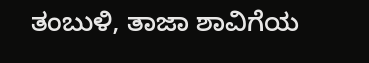ತಂಬುಳಿ, ತಾಜಾ ಶಾವಿಗೆಯ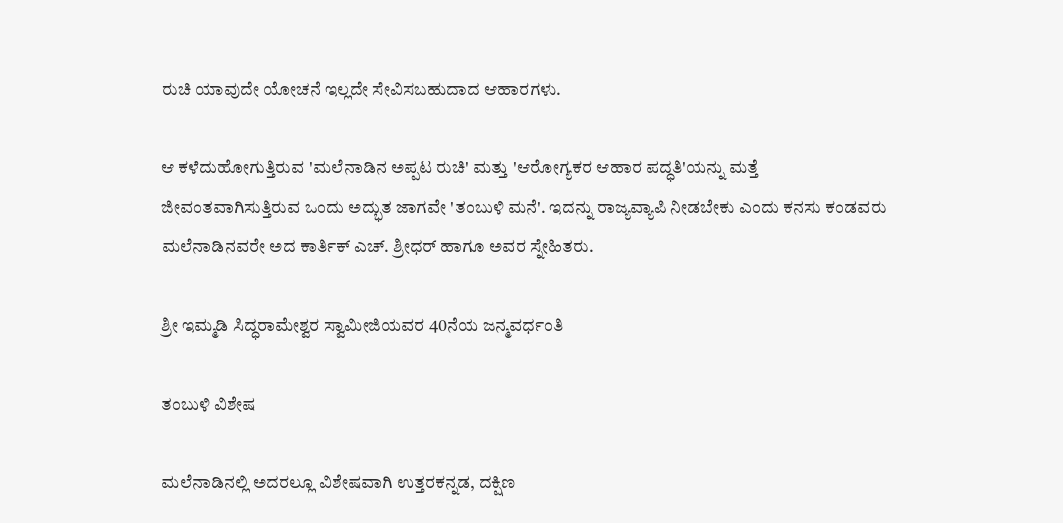ರುಚಿ ಯಾವುದೇ ಯೋಚನೆ ಇಲ್ಲದೇ ಸೇವಿಸಬಹುದಾದ ಆಹಾರಗಳು.

ಆ ಕಳೆದುಹೋಗುತ್ತಿರುವ 'ಮಲೆನಾಡಿನ ಅಪ್ಪಟ ರುಚಿ' ಮತ್ತು 'ಆರೋಗ್ಯಕರ ಆಹಾರ ಪದ್ಧತಿ'ಯನ್ನು ಮತ್ತೆ ಜೀವಂತವಾಗಿಸುತ್ತಿರುವ ಒಂದು ಅದ್ಭುತ ಜಾಗವೇ 'ತಂಬುಳಿ ಮನೆ'. ಇದನ್ನು ರಾಜ್ಯವ್ಯಾಪಿ ನೀಡಬೇಕು ಎಂದು ಕನಸು ಕಂಡವರು ಮಲೆನಾಡಿನವರೇ ಅದ ಕಾರ್ತಿಕ್‌ ಎಚ್‌. ಶ್ರೀಧರ್‌ ಹಾಗೂ ಅವರ ಸ್ನೇಹಿತರು.

ಶ್ರೀ ಇಮ್ಮಡಿ ಸಿದ್ಧರಾಮೇಶ್ವರ ಸ್ವಾಮೀಜಿಯವರ 40ನೆಯ ಜನ್ಮವರ್ಧಂತಿ

ತಂಬುಳಿ ವಿಶೇಷ

ಮಲೆನಾಡಿನಲ್ಲಿ ಅದರಲ್ಲೂ ವಿಶೇಷವಾಗಿ ಉತ್ತರಕನ್ನಡ, ದಕ್ಷಿಣ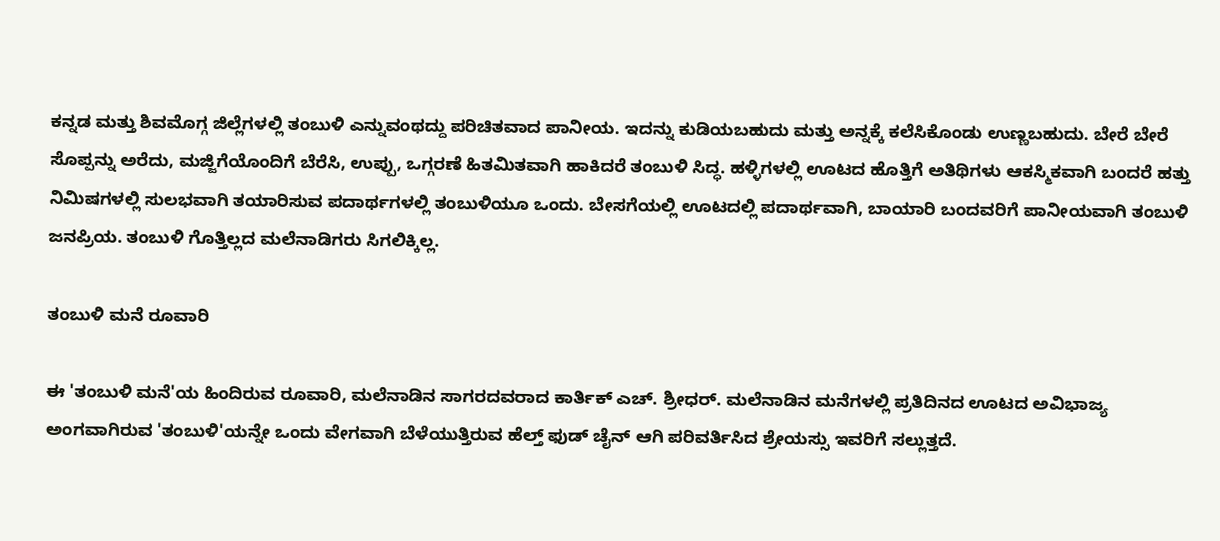ಕನ್ನಡ ಮತ್ತು ಶಿವಮೊಗ್ಗ ಜಿಲ್ಲೆಗಳಲ್ಲಿ ತಂಬುಳಿ ಎನ್ನುವಂಥದ್ದು ಪರಿಚಿತವಾದ ಪಾನೀಯ. ಇದನ್ನು ಕುಡಿಯಬಹುದು ಮತ್ತು ಅನ್ನಕ್ಕೆ ಕಲೆಸಿಕೊಂಡು ಉಣ್ಣಬಹುದು. ಬೇರೆ ಬೇರೆ ಸೊಪ್ಪನ್ನು ಅರೆದು, ಮಜ್ಜಿಗೆಯೊಂದಿಗೆ ಬೆರೆಸಿ, ಉಪ್ಪು, ಒಗ್ಗರಣೆ ಹಿತಮಿತವಾಗಿ ಹಾಕಿದರೆ ತಂಬುಳಿ ಸಿದ್ಧ. ಹಳ್ಳಿಗಳಲ್ಲಿ ಊಟದ ಹೊತ್ತಿಗೆ ಅತಿಥಿಗಳು ಆಕಸ್ಮಿಕವಾಗಿ ಬಂದರೆ ಹತ್ತು ನಿಮಿಷಗಳಲ್ಲಿ ಸುಲಭವಾಗಿ ತಯಾರಿಸುವ ಪದಾರ್ಥಗಳಲ್ಲಿ ತಂಬುಳಿಯೂ ಒಂದು. ಬೇಸಗೆಯಲ್ಲಿ ಊಟದಲ್ಲಿ ಪದಾರ್ಥವಾಗಿ, ಬಾಯಾರಿ ಬಂದವರಿಗೆ ಪಾನೀಯವಾಗಿ ತಂಬುಳಿ ಜನಪ್ರಿಯ. ತಂಬುಳಿ ಗೊತ್ತಿಲ್ಲದ ಮಲೆನಾಡಿಗರು ಸಿಗಲಿಕ್ಕಿಲ್ಲ.

ತಂಬುಳಿ ಮನೆ ರೂವಾರಿ

ಈ 'ತಂಬುಳಿ ಮನೆ'ಯ ಹಿಂದಿರುವ ರೂವಾರಿ, ಮಲೆನಾಡಿನ ಸಾಗರದವರಾದ ಕಾರ್ತಿಕ್ ಎಚ್. ಶ್ರೀಧರ್. ಮಲೆನಾಡಿನ ಮನೆಗಳಲ್ಲಿ ಪ್ರತಿದಿನದ ಊಟದ ಅವಿಭಾಜ್ಯ ಅಂಗವಾಗಿರುವ 'ತಂಬುಳಿ'ಯನ್ನೇ ಒಂದು ವೇಗವಾಗಿ ಬೆಳೆಯುತ್ತಿರುವ ಹೆಲ್ತ್ ಫುಡ್ ಚೈನ್ ಆಗಿ ಪರಿವರ್ತಿಸಿದ ಶ್ರೇಯಸ್ಸು ಇವರಿಗೆ ಸಲ್ಲುತ್ತದೆ.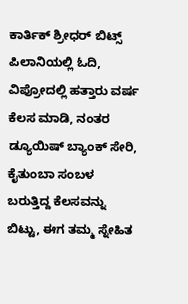ಕಾರ್ತಿಕ್ ಶ್ರೀಧರ್‌ ಬಿಟ್ಸ್ ಪಿಲಾನಿಯಲ್ಲಿ ಓದಿ, ವಿಪ್ರೋದಲ್ಲಿ ಹತ್ತಾರು ವರ್ಷ ಕೆಲಸ ಮಾಡಿ, ನಂತರ ಡ್ಯೂಯಿಷ್ ಬ್ಯಾಂಕ್ ಸೇರಿ, ಕೈತುಂಬಾ ಸಂಬಳ ಬರುತ್ತಿದ್ದ ಕೆಲಸವನ್ನು ಬಿಟ್ಟು, ಈಗ ತಮ್ಮ ಸ್ನೇಹಿತ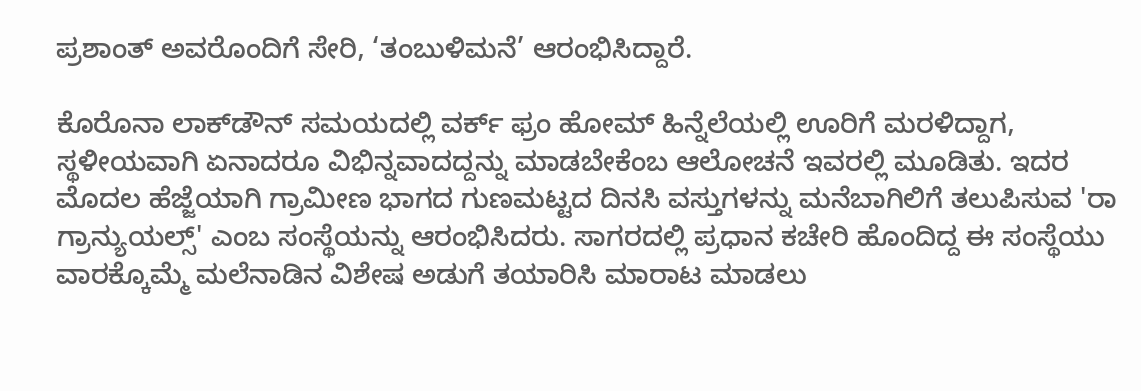ಪ್ರಶಾಂತ್‌ ಅವರೊಂದಿಗೆ ಸೇರಿ, ‘ತಂಬುಳಿಮನೆ’ ಆರಂಭಿಸಿದ್ದಾರೆ.

ಕೊರೊನಾ ಲಾಕ್‌ಡೌನ್ ಸಮಯದಲ್ಲಿ ವರ್ಕ್ ಫ್ರಂ ಹೋಮ್ ಹಿನ್ನೆಲೆಯಲ್ಲಿ ಊರಿಗೆ ಮರಳಿದ್ದಾಗ, ಸ್ಥಳೀಯವಾಗಿ ಏನಾದರೂ ವಿಭಿನ್ನವಾದದ್ದನ್ನು ಮಾಡಬೇಕೆಂಬ ಆಲೋಚನೆ ಇವರಲ್ಲಿ ಮೂಡಿತು. ಇದರ ಮೊದಲ ಹೆಜ್ಜೆಯಾಗಿ ಗ್ರಾಮೀಣ ಭಾಗದ ಗುಣಮಟ್ಟದ ದಿನಸಿ ವಸ್ತುಗಳನ್ನು ಮನೆಬಾಗಿಲಿಗೆ ತಲುಪಿಸುವ 'ರಾ ಗ್ರಾನ್ಯುಯಲ್ಸ್' ಎಂಬ ಸಂಸ್ಥೆಯನ್ನು ಆರಂಭಿಸಿದರು. ಸಾಗರದಲ್ಲಿ ಪ್ರಧಾನ ಕಚೇರಿ ಹೊಂದಿದ್ದ ಈ ಸಂಸ್ಥೆಯು ವಾರಕ್ಕೊಮ್ಮೆ ಮಲೆನಾಡಿನ ವಿಶೇಷ ಅಡುಗೆ ತಯಾರಿಸಿ ಮಾರಾಟ ಮಾಡಲು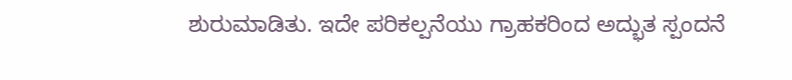ಶುರುಮಾಡಿತು. ಇದೇ ಪರಿಕಲ್ಪನೆಯು ಗ್ರಾಹಕರಿಂದ ಅದ್ಭುತ ಸ್ಪಂದನೆ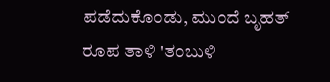ಪಡೆದುಕೊಂಡು, ಮುಂದೆ ಬೃಹತ್ ರೂಪ ತಾಳಿ 'ತಂಬುಳಿ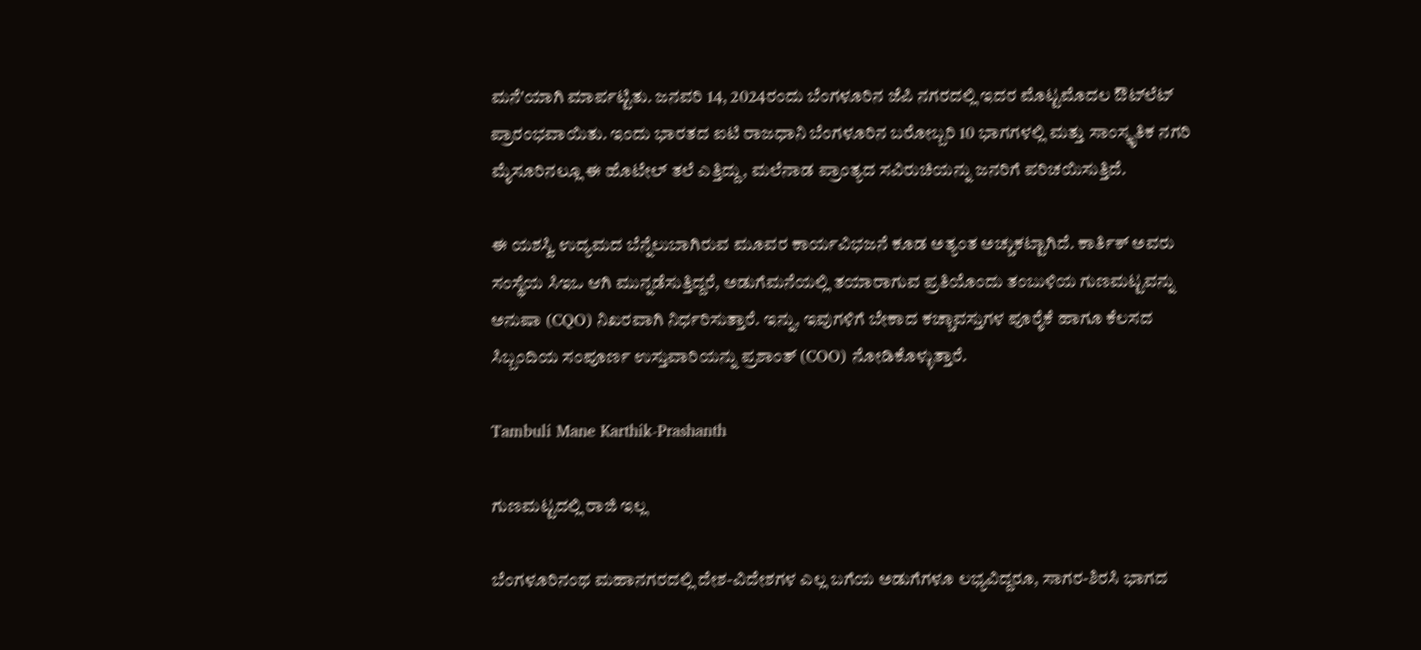ಮನೆ'ಯಾಗಿ ಮಾರ್ಪಟ್ಟಿತು. ಜನವರಿ 14, 2024ರಂದು ಬೆಂಗಳೂರಿನ ಜೆಪಿ ನಗರದಲ್ಲಿ ಇದರ ಮೊಟ್ಟಮೊದಲ ಔಟ್‌ಲೆಟ್ ಪ್ರಾರಂಭವಾಯಿತು. ಇಂದು ಭಾರತದ ಐಟಿ ರಾಜಧಾನಿ ಬೆಂಗಳೂರಿನ ಬರೋಬ್ಬರಿ 10 ಭಾಗಗಳಲ್ಲಿ ಮತ್ತು ಸಾಂಸ್ಕೃತಿಕ ನಗರಿ ಮೈಸೂರಿನಲ್ಲೂ ಈ ಹೊಟೇಲ್‌ ತಲೆ ಎತ್ತಿದ್ದು, ಮಲೆನಾಡ ಪ್ರಾಂತ್ಯದ ಸವಿರುಚಿಯನ್ನು ಜನರಿಗೆ ಪರಿಚಯಿಸುತ್ತಿದೆ.

ಈ ಯಶಸ್ವಿ ಉದ್ಯಮದ ಬೆನ್ನೆಲುಬಾಗಿರುವ ಮೂವರ ಕಾರ್ಯವಿಭಜನೆ ಕೂಡ ಅತ್ಯಂತ ಅಚ್ಚುಕಟ್ಟಾಗಿದೆ. ಕಾರ್ತಿಕ್ ಅವರು ಸಂಸ್ಥೆಯ ಸಿಇಒ ಆಗಿ ಮುನ್ನಡೆಸುತ್ತಿದ್ದರೆ, ಅಡುಗೆಮನೆಯಲ್ಲಿ ತಯಾರಾಗುವ ಪ್ರತಿಯೊಂದು ತಂಬುಳಿಯ ಗುಣಮಟ್ಟವನ್ನು ಅನುಷಾ (CQO) ನಿಖರವಾಗಿ ನಿರ್ಧರಿಸುತ್ತಾರೆ. ಇನ್ನು, ಇವುಗಳಿಗೆ ಬೇಕಾದ ಕಚ್ಚಾವಸ್ತುಗಳ ಪೂರೈಕೆ ಹಾಗೂ ಕೆಲಸದ ಸಿಬ್ಬಂದಿಯ ಸಂಪೂರ್ಣ ಉಸ್ತುವಾರಿಯನ್ನು ಪ್ರಶಾಂತ್ (COO) ನೋಡಿಕೊಳ್ಳುತ್ತಾರೆ.

Tambuli Mane Karthik-Prashanth

ಗುಣಮಟ್ಟದಲ್ಲಿ ರಾಜಿ ಇಲ್ಲ

ಬೆಂಗಳೂರಿನಂಥ ಮಹಾನಗರದಲ್ಲಿ ದೇಶ-ವಿದೇಶಗಳ ಎಲ್ಲ ಬಗೆಯ ಅಡುಗೆಗಳೂ ಲಭ್ಯವಿದ್ದರೂ, ಸಾಗರ-ಶಿರಸಿ ಭಾಗದ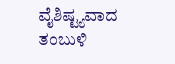ವೈಶಿಷ್ಟ್ಯವಾದ ತಂಬುಳಿ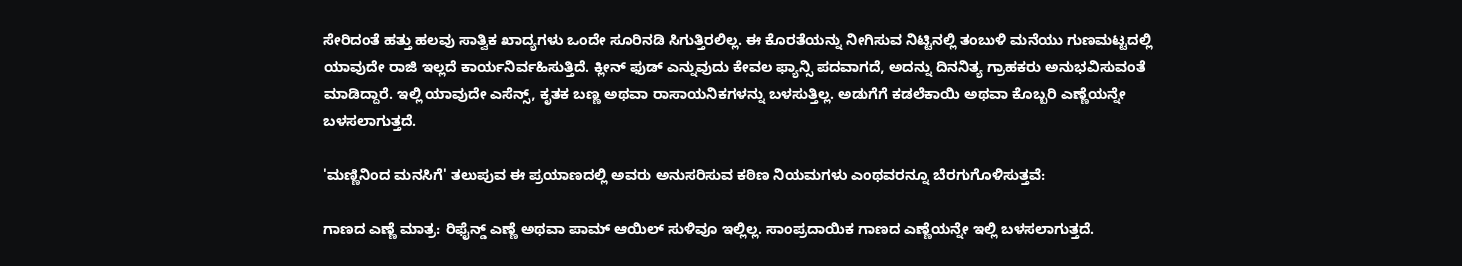ಸೇರಿದಂತೆ ಹತ್ತು ಹಲವು ಸಾತ್ವಿಕ ಖಾದ್ಯಗಳು ಒಂದೇ ಸೂರಿನಡಿ ಸಿಗುತ್ತಿರಲಿಲ್ಲ. ಈ ಕೊರತೆಯನ್ನು ನೀಗಿಸುವ ನಿಟ್ಟಿನಲ್ಲಿ ತಂಬುಳಿ ಮನೆಯು ಗುಣಮಟ್ಟದಲ್ಲಿ ಯಾವುದೇ ರಾಜಿ ಇಲ್ಲದೆ ಕಾರ್ಯನಿರ್ವಹಿಸುತ್ತಿದೆ. ಕ್ಲೀನ್ ಫುಡ್ ಎನ್ನುವುದು ಕೇವಲ ಫ್ಯಾನ್ಸಿ ಪದವಾಗದೆ, ಅದನ್ನು ದಿನನಿತ್ಯ ಗ್ರಾಹಕರು ಅನುಭವಿಸುವಂತೆ ಮಾಡಿದ್ದಾರೆ. ಇಲ್ಲಿ ಯಾವುದೇ ಎಸೆನ್ಸ್, ಕೃತಕ ಬಣ್ಣ ಅಥವಾ ರಾಸಾಯನಿಕಗಳನ್ನು ಬಳಸುತ್ತಿಲ್ಲ. ಅಡುಗೆಗೆ ಕಡಲೆಕಾಯಿ ಅಥವಾ ಕೊಬ್ಬರಿ ಎಣ್ಣೆಯನ್ನೇ ಬಳಸಲಾಗುತ್ತದೆ.

'ಮಣ್ಣಿನಿಂದ ಮನಸಿಗೆ' ತಲುಪುವ ಈ ಪ್ರಯಾಣದಲ್ಲಿ ಅವರು ಅನುಸರಿಸುವ ಕಠಿಣ ನಿಯಮಗಳು ಎಂಥವರನ್ನೂ ಬೆರಗುಗೊಳಿಸುತ್ತವೆ:

ಗಾಣದ ಎಣ್ಣೆ ಮಾತ್ರ: ರಿಫೈನ್ಡ್ ಎಣ್ಣೆ ಅಥವಾ ಪಾಮ್ ಆಯಿಲ್ ಸುಳಿವೂ ಇಲ್ಲಿಲ್ಲ. ಸಾಂಪ್ರದಾಯಿಕ ಗಾಣದ ಎಣ್ಣೆಯನ್ನೇ ಇಲ್ಲಿ ಬಳಸಲಾಗುತ್ತದೆ.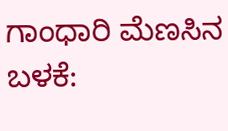ಗಾಂಧಾರಿ ಮೆಣಸಿನ ಬಳಕೆ: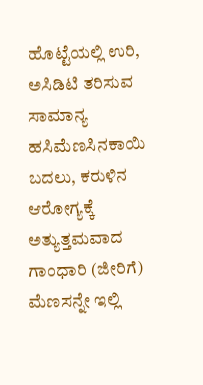ಹೊಟ್ಟೆಯಲ್ಲಿ ಉರಿ, ಅಸಿಡಿಟಿ ತರಿಸುವ ಸಾಮಾನ್ಯ ಹಸಿಮೆಣಸಿನಕಾಯಿ ಬದಲು, ಕರುಳಿನ ಆರೋಗ್ಯಕ್ಕೆ ಅತ್ಯುತ್ತಮವಾದ ಗಾಂಧಾರಿ (ಜೀರಿಗೆ) ಮೆಣಸನ್ನೇ ಇಲ್ಲಿ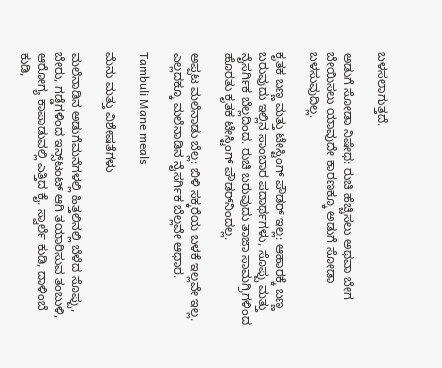ಬಳಸಲಾಗುತ್ತದೆ.

ಅಡುಗೆ ಸೋಡಾ ನಿಷೇಧ: ರುಚಿ ಹೆಚ್ಚಿಸಲು ಅಥವಾ ಬೇಗ ಬೇಯಿಸಲು ಯಾವುದೇ ಕಾರಣಕ್ಕೂ ಅಡುಗೆ ಸೋಡಾ ಬಳಸುವುದಿಲ್ಲ.

ಕೃತಕ ಬಣ್ಣ ಮತ್ತು ಟೇಸ್ಟಿಂಗ್ ಪೌಡರ್ ಇಲ್ಲ: ಆಹಾರಕ್ಕೆ ಬಣ್ಣ ಬರುವುದು ಇಲ್ಲಿನ ಸಾಂಬಾರ ಪದಾರ್ಥಗಳು, ಸೊಪ್ಪು ಮತ್ತು ನೈಸರ್ಗಿಕ ಬೆಲ್ಲದಿಂದ. ರುಚಿ ಬರುವುದು ತಾಜಾ ಸಾಮಗ್ರಿಗಳಿಂದ ಹೊರತು ಕೃತಕ ಟೇಸ್ಟಿಂಗ್ ಪೌಡರ್‌ನಿಂದಲ್ಲ.

ಅಪ್ಪಟ ಮಲೆನಾಡು ಬೆಲ್ಲ: ಬಿಳಿ ಸಕ್ಕರೆಯ ಬಳಕೆ ಇಲ್ಲವೇ ಇಲ್ಲ. ಎಲ್ಲದಕ್ಕೂ ಮಲೆನಾಡಿನ ನೈಸರ್ಗಿಕ ಬೆಲ್ಲವೇ ಆಧಾರ.

Tambuli Mane meals

ಮೆನು ಮತ್ತು ವಿಶೇಷತೆಗಳು

ಮಲೆನಾಡಿನ ಅಡುಗೆಮನೆಗಳಲ್ಲಿ ಹಿತ್ತಲಿನಲ್ಲಿ ಬೆಳೆದ ಸೊಪ್ಪು, ಬೇರು, ಗಡ್ಡೆಗಳಿಂದ ಇನ್ಸ್‌ಟಂಟ್ ಆಗಿ ತಯಾರಿಸುವ ತಂಬುಳಿ, ಆರೋಗ್ಯ ಕಾಪಾಡುವಲ್ಲಿ ಎತ್ತಿದ ಕೈ. ಸ್ವಾರ್ಲೆ ಕುಡಿ, ದಾಳಿಂಬೆ ಕುಡಿ,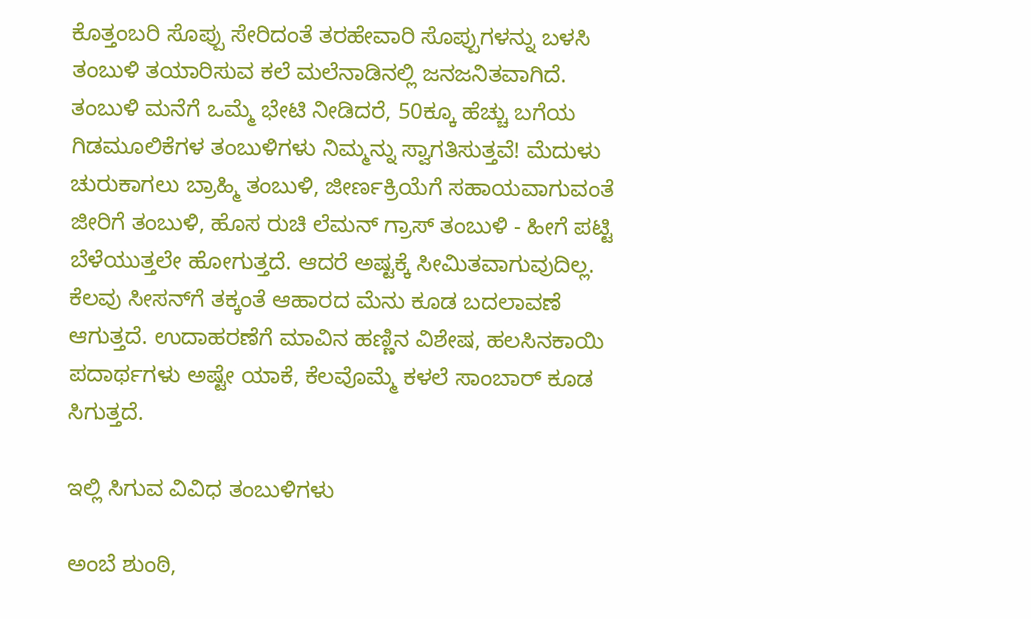ಕೊತ್ತಂಬರಿ ಸೊಪ್ಪು ಸೇರಿದಂತೆ ತರಹೇವಾರಿ ಸೊಪ್ಪುಗಳನ್ನು ಬಳಸಿ ತಂಬುಳಿ ತಯಾರಿಸುವ ಕಲೆ ಮಲೆನಾಡಿನಲ್ಲಿ ಜನಜನಿತವಾಗಿದೆ. ತಂಬುಳಿ ಮನೆಗೆ ಒಮ್ಮೆ ಭೇಟಿ ನೀಡಿದರೆ, 50ಕ್ಕೂ ಹೆಚ್ಚು ಬಗೆಯ ಗಿಡಮೂಲಿಕೆಗಳ ತಂಬುಳಿಗಳು ನಿಮ್ಮನ್ನು ಸ್ವಾಗತಿಸುತ್ತವೆ! ಮೆದುಳು ಚುರುಕಾಗಲು ಬ್ರಾಹ್ಮಿ ತಂಬುಳಿ, ಜೀರ್ಣಕ್ರಿಯೆಗೆ ಸಹಾಯವಾಗುವಂತೆ ಜೀರಿಗೆ ತಂಬುಳಿ, ಹೊಸ ರುಚಿ ಲೆಮನ್ ಗ್ರಾಸ್ ತಂಬುಳಿ - ಹೀಗೆ ಪಟ್ಟಿ ಬೆಳೆಯುತ್ತಲೇ ಹೋಗುತ್ತದೆ. ಆದರೆ ಅಷ್ಟಕ್ಕೆ ಸೀಮಿತವಾಗುವುದಿಲ್ಲ. ಕೆಲವು ಸೀಸನ್‌ಗೆ ತಕ್ಕಂತೆ ಆಹಾರದ ಮೆನು ಕೂಡ ಬದಲಾವಣೆ ಆಗುತ್ತದೆ. ಉದಾಹರಣೆಗೆ ಮಾವಿನ ಹಣ್ಣಿನ ವಿಶೇಷ, ಹಲಸಿನಕಾಯಿ ಪದಾರ್ಥಗಳು ಅಷ್ಟೇ ಯಾಕೆ, ಕೆಲವೊಮ್ಮೆ ಕಳಲೆ ಸಾಂಬಾರ್‌ ಕೂಡ ಸಿಗುತ್ತದೆ.

ಇಲ್ಲಿ ಸಿಗುವ ವಿವಿಧ ತಂಬುಳಿಗಳು

ಅಂಬೆ ಶುಂಠಿ,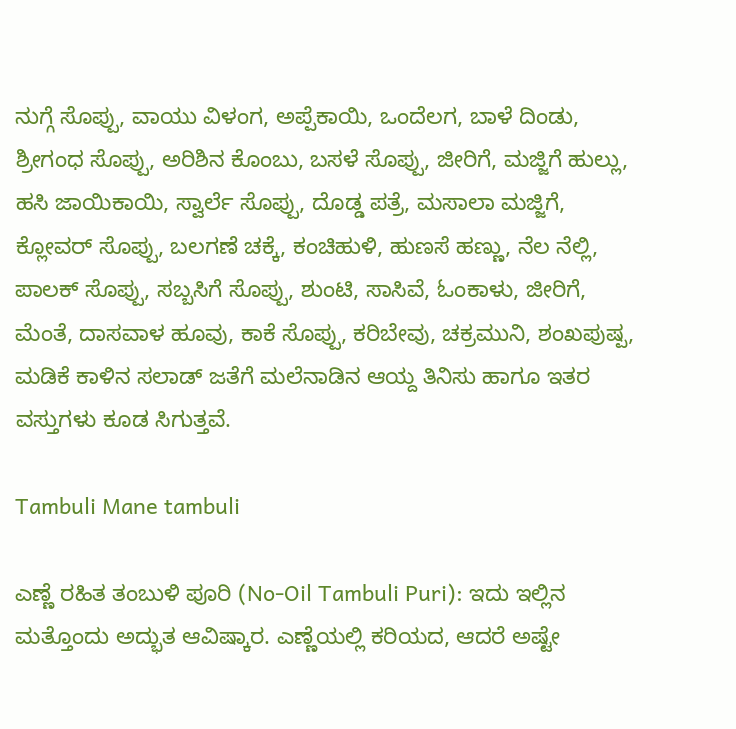ನುಗ್ಗೆ ಸೊಪ್ಪು, ವಾಯು ವಿಳಂಗ, ಅಪ್ಪೆಕಾಯಿ, ಒಂದೆಲಗ, ಬಾಳೆ ದಿಂಡು, ಶ್ರೀಗಂಧ ಸೊಪ್ಪು, ಅರಿಶಿನ ಕೊಂಬು, ಬಸಳೆ ಸೊಪ್ಪು, ಜೀರಿಗೆ, ಮಜ್ಜಿಗೆ ಹುಲ್ಲು, ಹಸಿ ಜಾಯಿಕಾಯಿ, ಸ್ವಾರ್ಲೆ ಸೊಪ್ಪು, ದೊಡ್ಡ ಪತ್ರೆ, ಮಸಾಲಾ ಮಜ್ಜಿಗೆ, ಕ್ಲೋವರ್‌ ಸೊಪ್ಪು, ಬಲಗಣೆ ಚಕ್ಕೆ, ಕಂಚಿಹುಳಿ, ಹುಣಸೆ ಹಣ್ಣು, ನೆಲ ನೆಲ್ಲಿ, ಪಾಲಕ್‌ ಸೊಪ್ಪು, ಸಬ್ಬಸಿಗೆ ಸೊಪ್ಪು, ಶುಂಟಿ, ಸಾಸಿವೆ, ಓಂಕಾಳು, ಜೀರಿಗೆ, ಮೆಂತೆ, ದಾಸವಾಳ ಹೂವು, ಕಾಕೆ ಸೊಪ್ಪು, ಕರಿಬೇವು, ಚಕ್ರಮುನಿ, ಶಂಖಪುಷ್ಪ, ಮಡಿಕೆ ಕಾಳಿನ ಸಲಾಡ್‌ ಜತೆಗೆ ಮಲೆನಾಡಿನ ಆಯ್ದ ತಿನಿಸು ಹಾಗೂ ಇತರ ವಸ್ತುಗಳು ಕೂಡ ಸಿಗುತ್ತವೆ.

Tambuli Mane tambuli

ಎಣ್ಣೆ ರಹಿತ ತಂಬುಳಿ ಪೂರಿ (No-Oil Tambuli Puri): ಇದು ಇಲ್ಲಿನ ಮತ್ತೊಂದು ಅದ್ಭುತ ಆವಿಷ್ಕಾರ. ಎಣ್ಣೆಯಲ್ಲಿ ಕರಿಯದ, ಆದರೆ ಅಷ್ಟೇ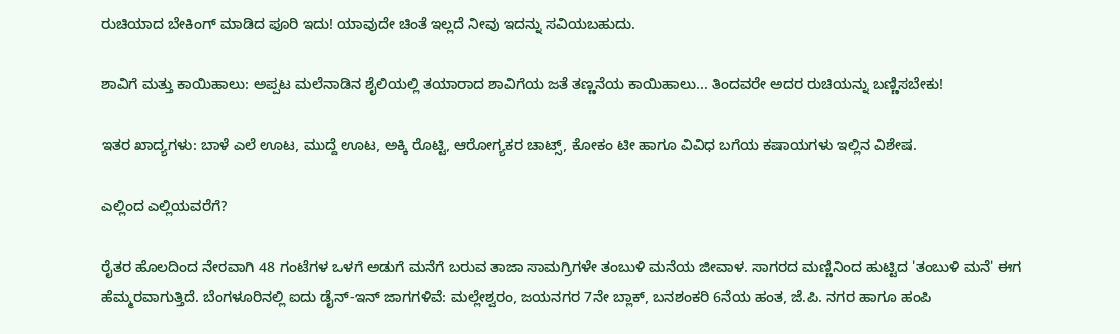ರುಚಿಯಾದ ಬೇಕಿಂಗ್ ಮಾಡಿದ ಪೂರಿ ಇದು! ಯಾವುದೇ ಚಿಂತೆ ಇಲ್ಲದೆ ನೀವು ಇದನ್ನು ಸವಿಯಬಹುದು.

ಶಾವಿಗೆ ಮತ್ತು ಕಾಯಿಹಾಲು: ಅಪ್ಪಟ ಮಲೆನಾಡಿನ ಶೈಲಿಯಲ್ಲಿ ತಯಾರಾದ ಶಾವಿಗೆಯ ಜತೆ ತಣ್ಣನೆಯ ಕಾಯಿಹಾಲು... ತಿಂದವರೇ ಅದರ ರುಚಿಯನ್ನು ಬಣ್ಣಿಸಬೇಕು!

ಇತರ ಖಾದ್ಯಗಳು: ಬಾಳೆ ಎಲೆ ಊಟ, ಮುದ್ದೆ ಊಟ, ಅಕ್ಕಿ ರೊಟ್ಟಿ, ಆರೋಗ್ಯಕರ ಚಾಟ್ಸ್, ಕೋಕಂ ಟೀ ಹಾಗೂ ವಿವಿಧ ಬಗೆಯ ಕಷಾಯಗಳು ಇಲ್ಲಿನ ವಿಶೇಷ.

ಎಲ್ಲಿಂದ ಎಲ್ಲಿಯವರೆಗೆ?

ರೈತರ ಹೊಲದಿಂದ ನೇರವಾಗಿ 48 ಗಂಟೆಗಳ ಒಳಗೆ ಅಡುಗೆ ಮನೆಗೆ ಬರುವ ತಾಜಾ ಸಾಮಗ್ರಿಗಳೇ ತಂಬುಳಿ ಮನೆಯ ಜೀವಾಳ. ಸಾಗರದ ಮಣ್ಣಿನಿಂದ ಹುಟ್ಟಿದ 'ತಂಬುಳಿ ಮನೆ' ಈಗ ಹೆಮ್ಮರವಾಗುತ್ತಿದೆ. ಬೆಂಗಳೂರಿನಲ್ಲಿ ಐದು ಡೈನ್‌-ಇನ್‌ ಜಾಗಗಳಿವೆ: ಮಲ್ಲೇಶ್ವರಂ, ಜಯನಗರ 7ನೇ ಬ್ಲಾಕ್, ಬನಶಂಕರಿ 6ನೆಯ ಹಂತ, ಜೆ.ಪಿ. ನಗರ ಹಾಗೂ ಹಂಪಿ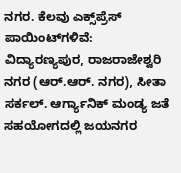ನಗರ. ಕೆಲವು ಎಕ್ಸ್‌ಪ್ರೆಸ್‌ ಪಾಯಿಂಟ್‌ಗಳಿವೆ: ವಿದ್ಯಾರಣ್ಯಪುರ, ರಾಜರಾಜೇಶ್ವರಿ ನಗರ (ಆರ್.ಆರ್. ನಗರ), ಸೀತಾ ಸರ್ಕಲ್. ಆರ್ಗ್ಯಾನಿಕ್‌ ಮಂಡ್ಯ ಜತೆ ಸಹಯೋಗದಲ್ಲಿ ಜಯನಗರ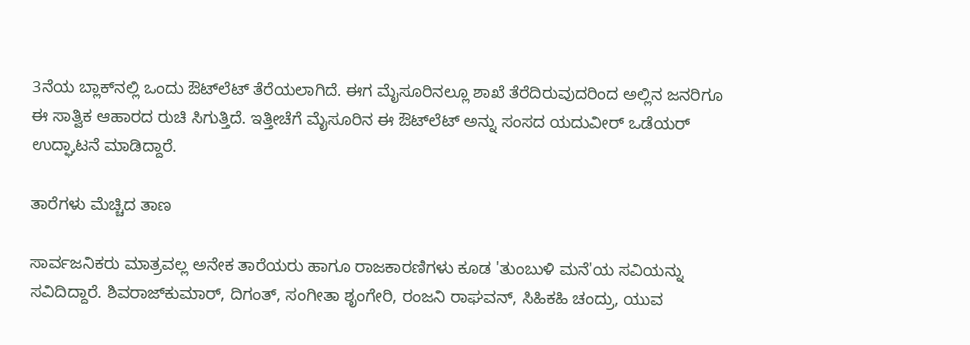3ನೆಯ ಬ್ಲಾಕ್‌ನಲ್ಲಿ ಒಂದು ಔಟ್‌ಲೆಟ್‌ ತೆರೆಯಲಾಗಿದೆ. ಈಗ ಮೈಸೂರಿನಲ್ಲೂ ಶಾಖೆ ತೆರೆದಿರುವುದರಿಂದ ಅಲ್ಲಿನ ಜನರಿಗೂ ಈ ಸಾತ್ವಿಕ ಆಹಾರದ ರುಚಿ ಸಿಗುತ್ತಿದೆ. ಇತ್ತೀಚೆಗೆ ಮೈಸೂರಿನ ಈ ಔಟ್‌ಲೆಟ್‌ ಅನ್ನು ಸಂಸದ ಯದುವೀರ್‌ ಒಡೆಯರ್‌ ಉದ್ಘಾಟನೆ ಮಾಡಿದ್ದಾರೆ.

ತಾರೆಗಳು ಮೆಚ್ಚಿದ ತಾಣ

ಸಾರ್ವಜನಿಕರು ಮಾತ್ರವಲ್ಲ ಅನೇಕ ತಾರೆಯರು ಹಾಗೂ ರಾಜಕಾರಣಿಗಳು ಕೂಡ 'ತುಂಬುಳಿ ಮನೆ'ಯ ಸವಿಯನ್ನು ಸವಿದಿದ್ದಾರೆ. ಶಿವರಾಜ್‌ಕುಮಾರ್‌, ದಿಗಂತ್‌, ಸಂಗೀತಾ ಶೃಂಗೇರಿ, ರಂಜನಿ ರಾಘವನ್‌, ಸಿಹಿಕಹಿ ಚಂದ್ರು, ಯುವ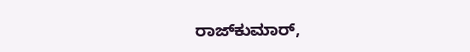ರಾಜ್‌ಕುಮಾರ್‌,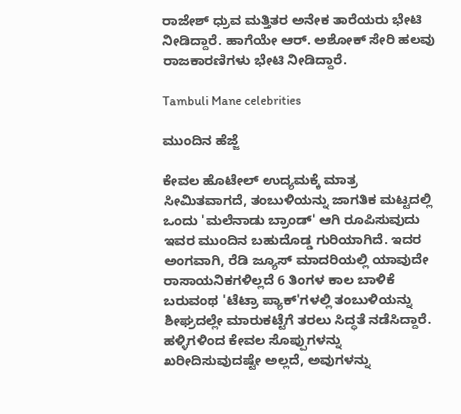ರಾಜೇಶ್‌ ಧ್ರುವ ಮತ್ತಿತರ ಅನೇಕ ತಾರೆಯರು ಭೇಟಿ ನೀಡಿದ್ದಾರೆ. ಹಾಗೆಯೇ ಆರ್‌. ಅಶೋಕ್‌ ಸೇರಿ ಹಲವು ರಾಜಕಾರಣಿಗಳು ಭೇಟಿ ನೀಡಿದ್ದಾರೆ.

Tambuli Mane celebrities

ಮುಂದಿನ ಹೆಜ್ಜೆ

ಕೇವಲ ಹೊಟೇಲ್‌ ಉದ್ಯಮಕ್ಕೆ ಮಾತ್ರ ಸೀಮಿತವಾಗದೆ, ತಂಬುಳಿಯನ್ನು ಜಾಗತಿಕ ಮಟ್ಟದಲ್ಲಿ ಒಂದು 'ಮಲೆನಾಡು ಬ್ರಾಂಡ್' ಆಗಿ ರೂಪಿಸುವುದು ಇವರ ಮುಂದಿನ ಬಹುದೊಡ್ಡ ಗುರಿಯಾಗಿದೆ. ಇದರ ಅಂಗವಾಗಿ, ರೆಡಿ ಜ್ಯೂಸ್ ಮಾದರಿಯಲ್ಲಿ ಯಾವುದೇ ರಾಸಾಯನಿಕಗಳಿಲ್ಲದೆ 6 ತಿಂಗಳ ಕಾಲ ಬಾಳಿಕೆ ಬರುವಂಥ 'ಟೆಟ್ರಾ ಪ್ಯಾಕ್'ಗಳಲ್ಲಿ ತಂಬುಳಿಯನ್ನು ಶೀಘ್ರದಲ್ಲೇ ಮಾರುಕಟ್ಟೆಗೆ ತರಲು ಸಿದ್ಧತೆ ನಡೆಸಿದ್ದಾರೆ. ಹಳ್ಳಿಗಳಿಂದ ಕೇವಲ ಸೊಪ್ಪುಗಳನ್ನು ಖರೀದಿಸುವುದಷ್ಟೇ ಅಲ್ಲದೆ, ಅವುಗಳನ್ನು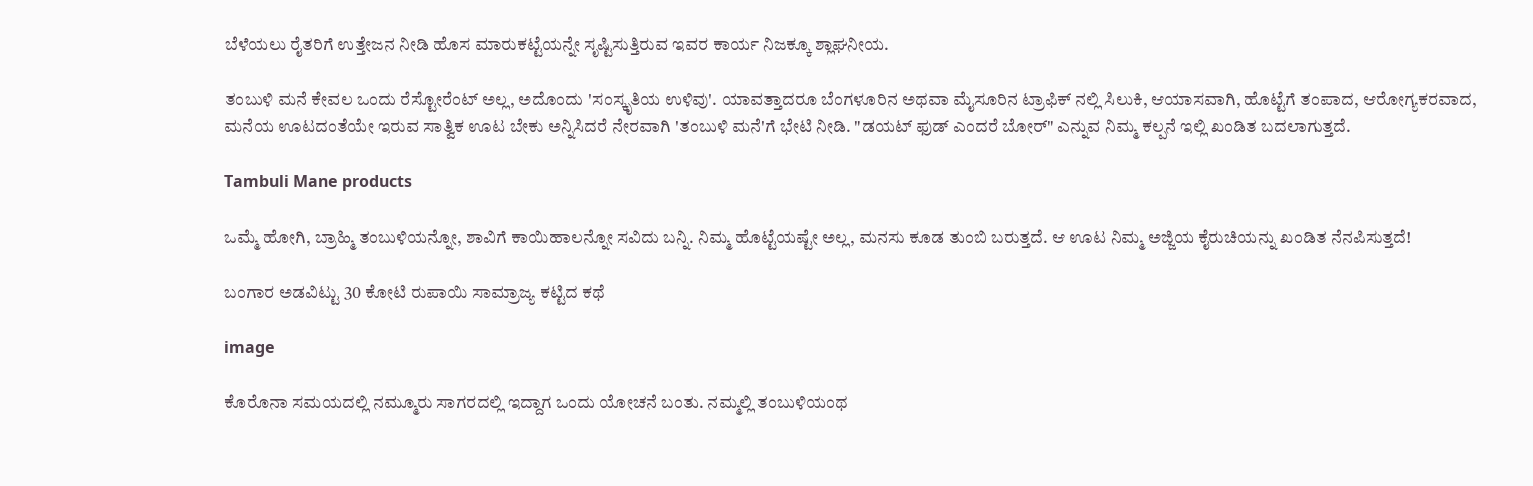ಬೆಳೆಯಲು ರೈತರಿಗೆ ಉತ್ತೇಜನ ನೀಡಿ ಹೊಸ ಮಾರುಕಟ್ಟೆಯನ್ನೇ ಸೃಷ್ಟಿಸುತ್ತಿರುವ ಇವರ ಕಾರ್ಯ ನಿಜಕ್ಕೂ ಶ್ಲಾಘನೀಯ.

ತಂಬುಳಿ ಮನೆ ಕೇವಲ ಒಂದು ರೆಸ್ಟೋರೆಂಟ್ ಅಲ್ಲ, ಅದೊಂದು 'ಸಂಸ್ಕೃತಿಯ ಉಳಿವು'. ಯಾವತ್ತಾದರೂ ಬೆಂಗಳೂರಿನ ಅಥವಾ ಮೈಸೂರಿನ ಟ್ರಾಫಿಕ್ ನಲ್ಲಿ ಸಿಲುಕಿ, ಆಯಾಸವಾಗಿ, ಹೊಟ್ಟೆಗೆ ತಂಪಾದ, ಆರೋಗ್ಯಕರವಾದ, ಮನೆಯ ಊಟದಂತೆಯೇ ಇರುವ ಸಾತ್ವಿಕ ಊಟ ಬೇಕು ಅನ್ನಿಸಿದರೆ ನೇರವಾಗಿ 'ತಂಬುಳಿ ಮನೆ'ಗೆ ಭೇಟಿ ನೀಡಿ. "ಡಯಟ್ ಫುಡ್ ಎಂದರೆ ಬೋರ್" ಎನ್ನುವ ನಿಮ್ಮ ಕಲ್ಪನೆ ಇಲ್ಲಿ ಖಂಡಿತ ಬದಲಾಗುತ್ತದೆ.

Tambuli Mane products

ಒಮ್ಮೆ ಹೋಗಿ, ಬ್ರಾಹ್ಮಿ ತಂಬುಳಿಯನ್ನೋ, ಶಾವಿಗೆ ಕಾಯಿಹಾಲನ್ನೋ ಸವಿದು ಬನ್ನಿ. ನಿಮ್ಮ ಹೊಟ್ಟೆಯಷ್ಟೇ ಅಲ್ಲ, ಮನಸು ಕೂಡ ತುಂಬಿ ಬರುತ್ತದೆ. ಆ ಊಟ ನಿಮ್ಮ ಅಜ್ಜಿಯ ಕೈರುಚಿಯನ್ನು ಖಂಡಿತ ನೆನಪಿಸುತ್ತದೆ!

ಬಂಗಾರ ಅಡವಿಟ್ಟು 30 ಕೋಟಿ ರುಪಾಯಿ ಸಾಮ್ರಾಜ್ಯ ಕಟ್ಟಿದ ಕಥೆ

image

ಕೊರೊನಾ ಸಮಯದಲ್ಲಿ ನಮ್ಮೂರು ಸಾಗರದಲ್ಲಿ ಇದ್ದಾಗ ಒಂದು ಯೋಚನೆ ಬಂತು. ನಮ್ಮಲ್ಲಿ ತಂಬುಳಿಯಂಥ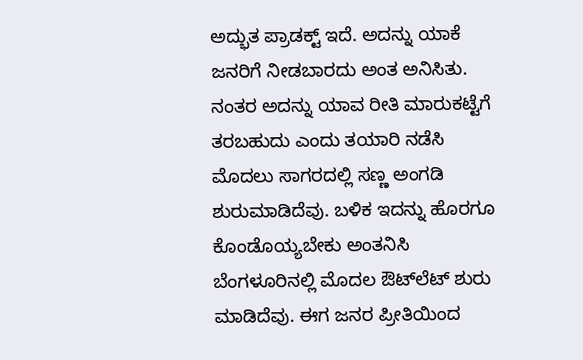ಅದ್ಭುತ ಪ್ರಾಡಕ್ಟ್ ಇದೆ. ಅದನ್ನು ಯಾಕೆ ಜನರಿಗೆ ನೀಡಬಾರದು ಅಂತ ಅನಿಸಿತು. ನಂತರ ಅದನ್ನು ಯಾವ ರೀತಿ ಮಾರುಕಟ್ಟೆಗೆ ತರಬಹುದು ಎಂದು ತಯಾರಿ ನಡೆಸಿ ಮೊದಲು ಸಾಗರದಲ್ಲಿ ಸಣ್ಣ ಅಂಗಡಿ ಶುರುಮಾಡಿದೆವು. ಬಳಿಕ ಇದನ್ನು ಹೊರಗೂ ಕೊಂಡೊಯ್ಯಬೇಕು ಅಂತನಿಸಿ ಬೆಂಗಳೂರಿನಲ್ಲಿ ಮೊದಲ ಔಟ್‌ಲೆಟ್ ಶುರು ಮಾಡಿದೆವು. ಈಗ ಜನರ ಪ್ರೀತಿಯಿಂದ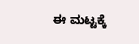ಈ ಮಟ್ಟಕ್ಕೆ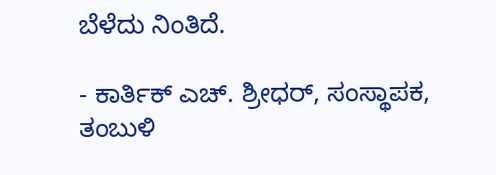ಬೆಳೆದು ನಿಂತಿದೆ.

- ಕಾರ್ತಿಕ್ ಎಚ್. ಶ್ರೀಧರ್, ಸಂಸ್ಥಾಪಕ, ತಂಬುಳಿ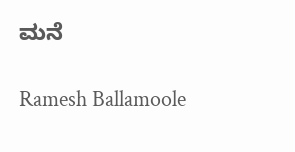ಮನೆ

Ramesh Ballamoole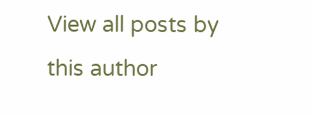View all posts by this author